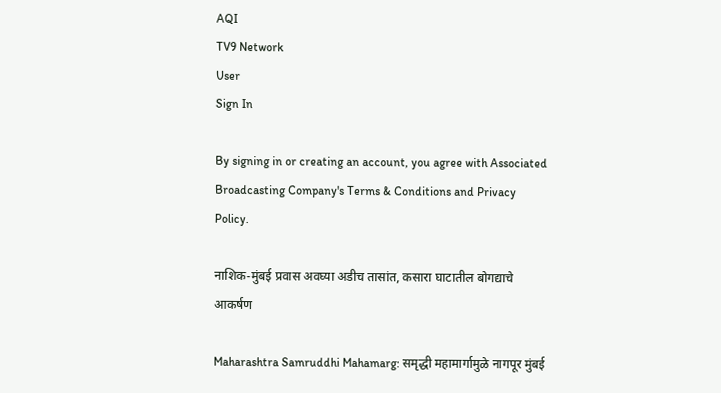AQI
TV9 Network
User
Sign In

By signing in or creating an account, you agree with Associated Broadcasting Company's Terms & Conditions and Privacy Policy.

नाशिक-मुंबई प्रवास अवघ्या अडीच तासांत, कसारा घाटातील बोगद्याचे आकर्षण

Maharashtra Samruddhi Mahamarg: समृद्धी महामार्गामुळे नागपूर मुंबई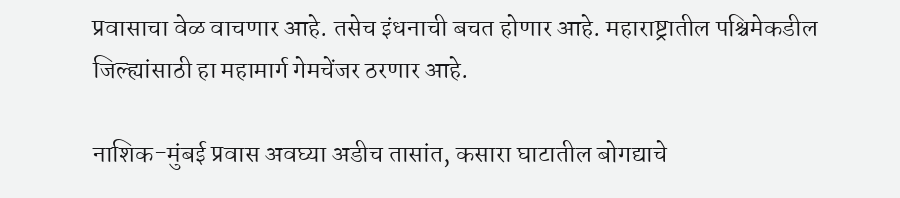प्रवासाचा वेळ वाचणार आहे. तसेच इंधनाची बचत होणार आहे. महाराष्ट्रातील पश्चिमेकडील जिल्ह्यांसाठी हा महामार्ग गेमचेंजर ठरणार आहे.

नाशिक-मुंबई प्रवास अवघ्या अडीच तासांत, कसारा घाटातील बोगद्याचे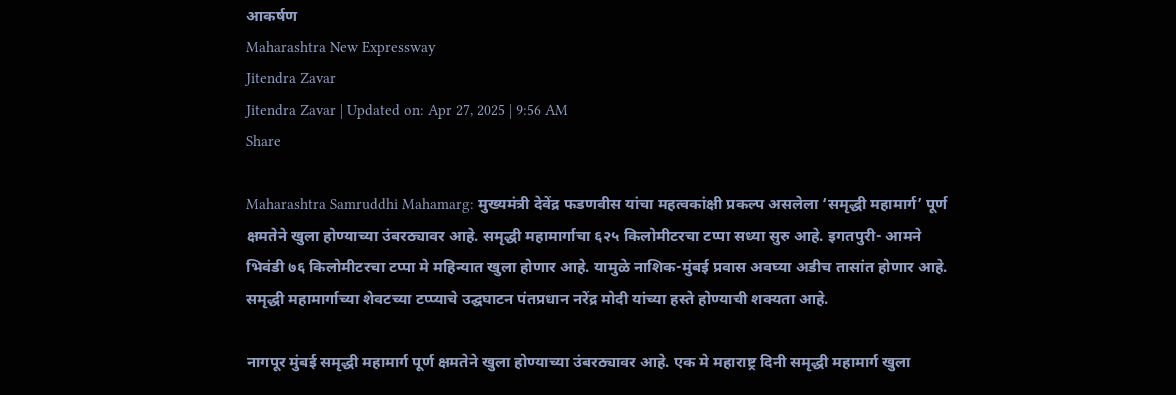आकर्षण
Maharashtra New Expressway
Jitendra Zavar
Jitendra Zavar | Updated on: Apr 27, 2025 | 9:56 AM
Share

Maharashtra Samruddhi Mahamarg: मुख्यमंत्री देवेंद्र फडणवीस यांचा महत्वकांक्षी प्रकल्प असलेला ‘समृद्धी महामार्ग’ पूर्ण क्षमतेने खुला होण्याच्या उंबरठ्यावर आहे. समृद्धी महामार्गाचा ६२५ किलोमीटरचा टप्पा सध्या सुरु आहे. इगतपुरी- आमने भिवंडी ७६ किलोमीटरचा टप्पा मे महिन्यात खुला होणार आहे. यामुळे नाशिक-मुंबई प्रवास अवघ्या अडीच तासांत होणार आहे. समृद्धी महामार्गाच्या शेवटच्या टप्प्याचे उद्घघाटन पंतप्रधान नरेंद्र मोदी यांच्या हस्ते होण्याची शक्यता आहे.

नागपूर मुंबई समृद्धी महामार्ग पूर्ण क्षमतेने खुला होण्याच्या उंबरठ्यावर आहे. एक मे महाराष्ट्र दिनी समृद्धी महामार्ग खुला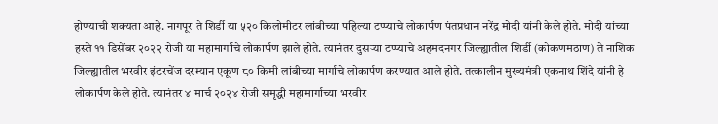होण्याची शक्यता आहे. नागपूर ते शिर्डी या ५२० किलोमीटर लांबीच्या पहिल्या टप्प्याचे लोकार्पण पंतप्रधान नरेंद्र मोदी यांनी केले होते. मोदी यांच्या हस्ते ११ डिसेंबर २०२२ रोजी या महामार्गाचे लोकार्पण झाले होते. त्यानंतर दुसऱ्या टप्प्याचे अहमदनगर जिल्ह्यातील शिर्डी (कोकणमठाण) ते नाशिक जिल्ह्यातील भरवीर इंटरचेंज दरम्यान एकूण ८० किमी लांबीच्या मार्गाचे लोकार्पण करण्यात आले होते. तत्कालीन मुख्यमंत्री एकनाथ शिंदे यांनी हे लोकार्पण केले होते. त्यानंतर ४ मार्च २०२४ रोजी समृद्धी महामार्गाच्या भरवीर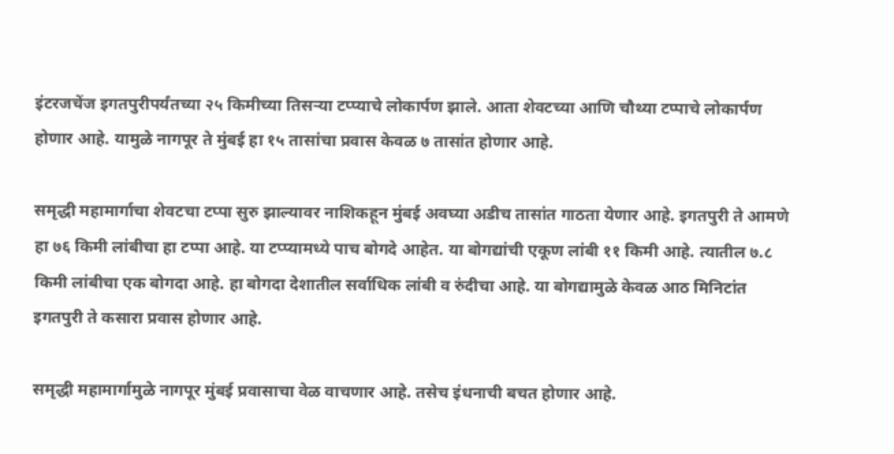इंटरजचेंज इगतपुरीपर्यंतच्या २५ किमीच्या तिसऱ्या टप्प्याचे लोकार्पण झाले. आता शेवटच्या आणि चौथ्या टप्पाचे लोकार्पण होणार आहे. यामुळे नागपूर ते मुंबई हा १५ तासांचा प्रवास केवळ ७ तासांत होणार आहे.

समृद्धी महामार्गाचा शेवटचा टप्पा सुरु झाल्यावर नाशिकहून मुंबई अवघ्या अडीच तासांत गाठता येणार आहे. इगतपुरी ते आमणे हा ७६ किमी लांबीचा हा टप्पा आहे. या टप्प्यामध्ये पाच बोगदे आहेत. या बोगद्यांची एकूण लांबी ११ किमी आहे. त्यातील ७.८ किमी लांबीचा एक बोगदा आहे. हा बोगदा देशातील सर्वाधिक लांबी व रुंदीचा आहे. या बोगद्यामुळे केवळ आठ मिनिटांत इगतपुरी ते कसारा प्रवास होणार आहे.

समृद्धी महामार्गामुळे नागपूर मुंबई प्रवासाचा वेळ वाचणार आहे. तसेच इंधनाची बचत होणार आहे.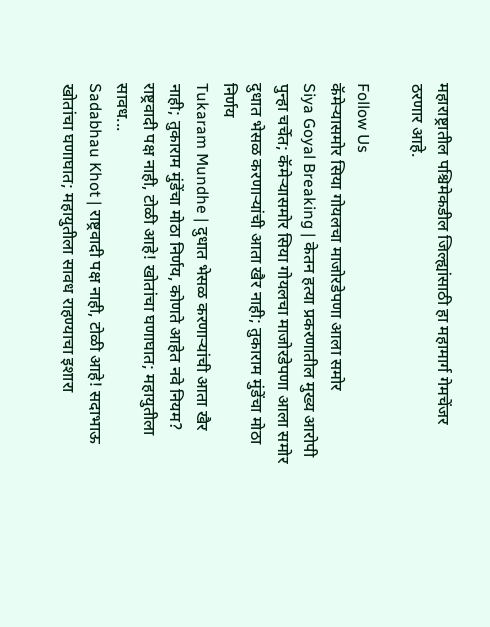महाराष्ट्रातील पश्चिमेकडील जिल्ह्यांसाठी हा महामार्ग गेमचेंजर ठरणार आहे.

Follow Us
कॅमेऱ्यासमोर सिया गोयलचा माजोरडेपणा आला समोर
Siya Goyal Breaking | केतन हत्या प्रकरणातील मुख्य आरोपी पुन्हा चर्चेत; कॅमेऱ्यासमोर सिया गोयलचा माजोरडेपणा आला समोर
दुधात भेसळ करणाऱ्यांची आता खैर नाही; तुकाराम मुंडेंचा मोठा निर्णय
Tukaram Mundhe | दुधात भेसळ करणाऱ्यांची आता खैर नाही; तुकाराम मुंडेंचा मोठा निर्णय, कोणते आहेत नवे नियम?
राष्ट्रवादी पक्ष नाही, टोळी आहे! खोतांचा घणाघात; महायुतीला सावध...
Sadabhau Khot | राष्ट्रवादी पक्ष नाही, टोळी आहे! सदाभाऊ खोतांचा घणाघात; महायुतीला सावध राहण्याचा इशारा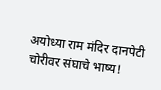अयोध्या राम मंदिर दानपेटी चोरीवर संघाचे भाष्य!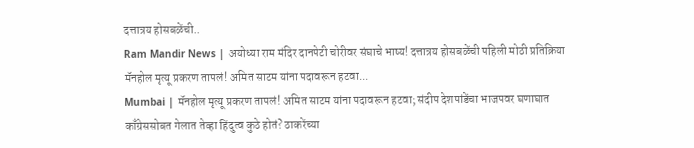दत्तात्रय होसबळेंची..
Ram Mandir News | अयोध्या राम मंदिर दानपेटी चोरीवर संघाचे भाष्य! दत्तात्रय होसबळेंची पहिली मोठी प्रतिक्रिया
मॅनहोल मृत्यू प्रकरण तापलं! अमित साटम यांना पदावरून हटवा...
Mumbai | मॅनहोल मृत्यू प्रकरण तापलं! अमित साटम यांना पदावरून हटवा; संदीप देशपांडेंचा भाजपवर घणाघात
काँग्रेससोबत गेलात तेव्हा हिंदुत्व कुठे होतं? ठाकरेंच्या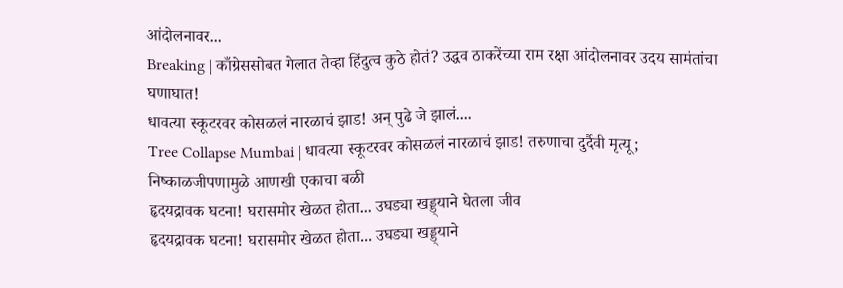आंदोलनावर...
Breaking | काँग्रेससोबत गेलात तेव्हा हिंदुत्व कुठे होतं? उद्धव ठाकरेंच्या राम रक्षा आंदोलनावर उदय सामंतांचा घणाघात!
धावत्या स्कूटरवर कोसळलं नारळाचं झाड! अन् पुढे जे झालं....
Tree Collapse Mumbai | धावत्या स्कूटरवर कोसळलं नारळाचं झाड! तरुणाचा दुर्दैवी मृत्यू; निष्काळजीपणामुळे आणखी एकाचा बळी
हृदयद्रावक घटना! घरासमोर खेळत होता... उघड्या खड्ड्याने घेतला जीव
हृदयद्रावक घटना! घरासमोर खेळत होता... उघड्या खड्ड्याने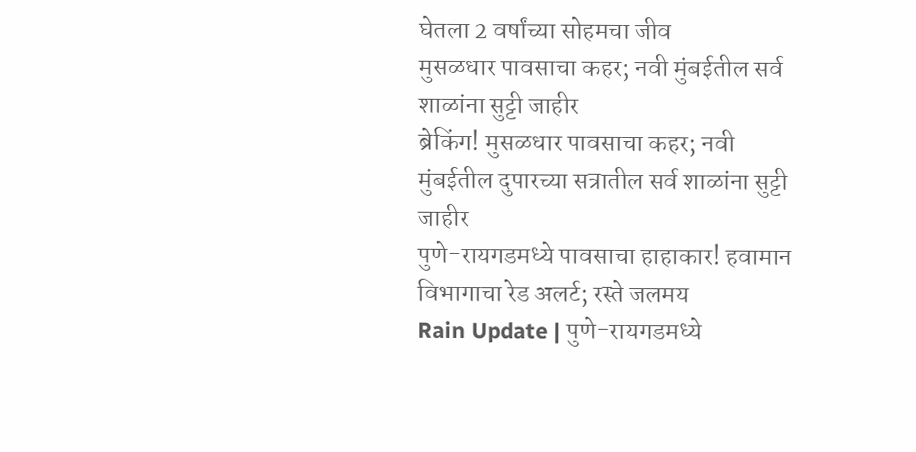घेतला 2 वर्षांच्या सोहमचा जीव
मुसळधार पावसाचा कहर; नवी मुंबईतील सर्व शाळांना सुट्टी जाहीर
ब्रेकिंग! मुसळधार पावसाचा कहर; नवी मुंबईतील दुपारच्या सत्रातील सर्व शाळांना सुट्टी जाहीर
पुणे-रायगडमध्ये पावसाचा हाहाकार! हवामान विभागाचा रेड अलर्ट; रस्ते जलमय
Rain Update | पुणे-रायगडमध्ये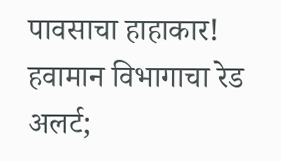पावसाचा हाहाकार! हवामान विभागाचा रेड अलर्ट;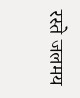रस्ते जलमय